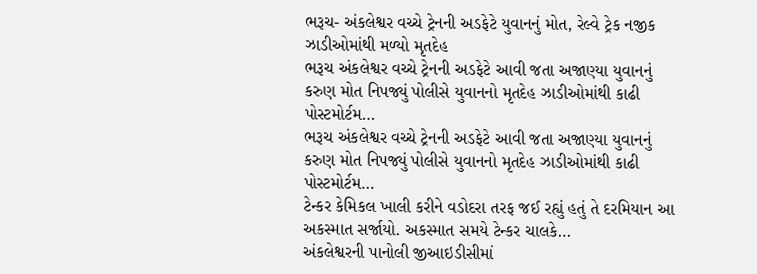ભરૂચ- અંકલેશ્વર વચ્ચે ટ્રેનની અડફેટે યુવાનનું મોત, રેલ્વે ટ્રેક નજીક ઝાડીઓમાંથી મળ્યો મૃતદેહ
ભરૂચ અંકલેશ્વર વચ્ચે ટ્રેનની અડફેટે આવી જતા અજાણ્યા યુવાનનું કરુણ મોત નિપજ્યું પોલીસે યુવાનનો મૃતદેહ ઝાડીઓમાંથી કાઢી પોસ્ટમોર્ટમ…
ભરૂચ અંકલેશ્વર વચ્ચે ટ્રેનની અડફેટે આવી જતા અજાણ્યા યુવાનનું કરુણ મોત નિપજ્યું પોલીસે યુવાનનો મૃતદેહ ઝાડીઓમાંથી કાઢી પોસ્ટમોર્ટમ…
ટેન્કર કેમિકલ ખાલી કરીને વડોદરા તરફ જઈ રહ્યું હતું તે દરમિયાન આ અકસ્માત સર્જાયો. અકસ્માત સમયે ટેન્કર ચાલકે…
અંકલેશ્વરની પાનોલી જીઆઇડીસીમાં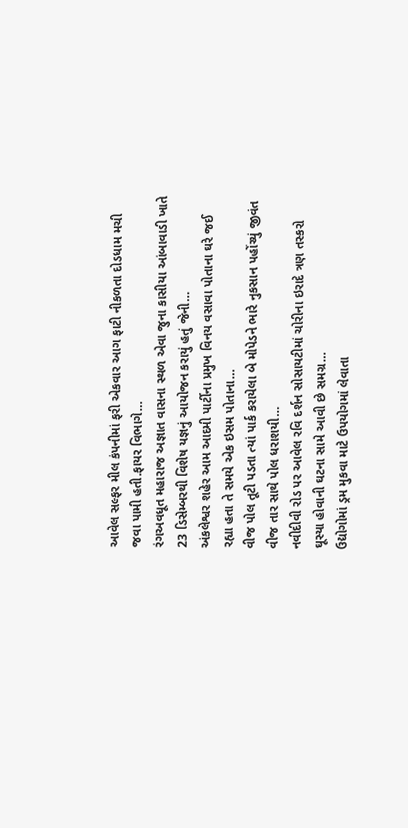આવેલ સલ્ફર મીલ કંપનીમાં ફરી એકવાર આગ ફાટી નીકળતા દોડધામ મચી જવા પામી હતી.ફાયર વિભાગે…
રંગઅવધૂત મહારાજ અજ્ઞાત વાસના સ્થળ એવા જુના કાસીયા આંબાવાડી ખાતે 23 ડિસેમ્બરથી વિશેષ યજ્ઞનું આયોજન કરાયું હતું જેની…
અંકલેશ્વર શહેર આમ આદમી પાર્ટીના પ્રમુખ વિનય વસાવા પોતાના ઘરે જઈ રહ્યા હતા તે સમયે એક ઇસમ પોતાના…
વીજ પોલ તૂટી પડતા ત્યાં પાર્ક કરાયેલા બે મોપેડને ભારે નુકસાન પહોંચ્યું જીવંત વીજ તાર સાથે પોલ ધરાશયી…
નવીદીવી રોડ પર આવેલ રવિ દર્શન સોસાયટીમાં ચોરીના ઇરાદે ત્રણ તસ્કરો ઘૂસ્યા હોવાની ઘટના સામે આવી છે સમગ્ર…
ઉદ્યોગોમાં ડ્રમ મુકવા માટે ઉપયોગમાં લેવાતા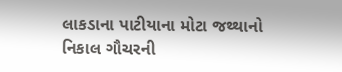લાકડાના પાટીયાના મોટા જથ્થાનો નિકાલ ગૌચરની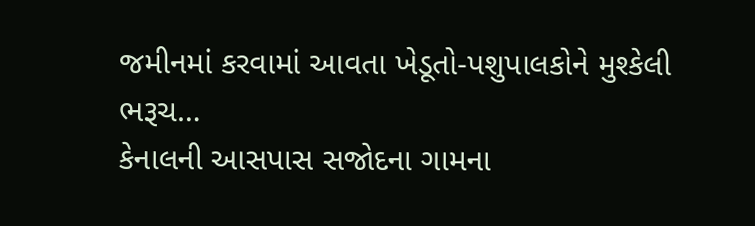જમીનમાં કરવામાં આવતા ખેડૂતો-પશુપાલકોને મુશ્કેલી ભરૂચ…
કેનાલની આસપાસ સજોદના ગામના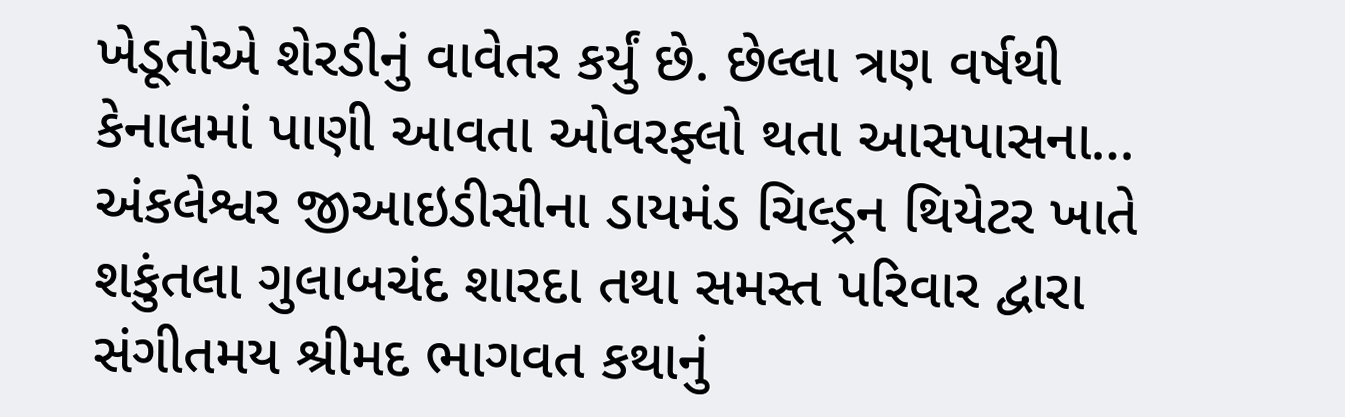ખેડૂતોએ શેરડીનું વાવેતર કર્યું છે. છેલ્લા ત્રણ વર્ષથી કેનાલમાં પાણી આવતા ઓવરફ્લો થતા આસપાસના…
અંકલેશ્વર જીઆઇડીસીના ડાયમંડ ચિલ્ડ્રન થિયેટર ખાતે શકુંતલા ગુલાબચંદ શારદા તથા સમસ્ત પરિવાર દ્વારા સંગીતમય શ્રીમદ ભાગવત કથાનું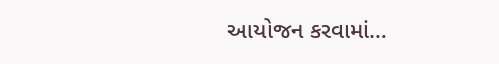આયોજન કરવામાં…